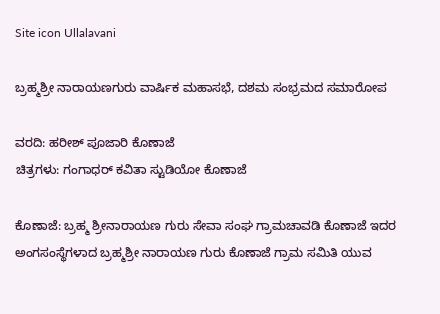Site icon Ullalavani

ಬ್ರಹ್ಮಶ್ರೀ ನಾರಾಯಣಗುರು ವಾರ್ಷಿಕ ಮಹಾಸಭೆ, ದಶಮ ಸಂಭ್ರಮದ ಸಮಾರೋಪ

ವರದಿ: ಹರೀಶ್ ಪೂಜಾರಿ ಕೊಣಾಜೆ
ಚಿತ್ರಗಳು: ಗಂಗಾಧರ್ ಕವಿತಾ ಸ್ಟುಡಿಯೋ ಕೊಣಾಜೆ

ಕೊಣಾಜೆ: ಬ್ರಹ್ಮ ಶ್ರೀನಾರಾಯಣ ಗುರು ಸೇವಾ ಸಂಘ ಗ್ರಾಮಚಾವಡಿ ಕೊಣಾಜೆ ಇದರ ಅಂಗಸಂಸ್ಥೆಗಳಾದ ಬ್ರಹ್ಮಶ್ರೀ ನಾರಾಯಣ ಗುರು ಕೊಣಾಜೆ ಗ್ರಾಮ ಸಮಿತಿ ಯುವ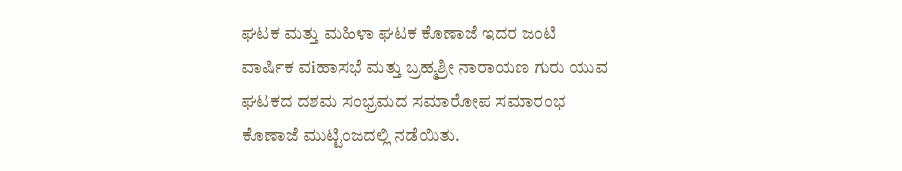ಘಟಕ ಮತ್ತು ಮಹಿಳಾ ಘಟಕ ಕೊಣಾಜೆ ಇದರ ಜಂಟಿ ವಾರ್ಷಿಕ ವiಹಾಸಭೆ ಮತ್ತು ಬ್ರಹ್ಮಶ್ರೀ ನಾರಾಯಣ ಗುರು ಯುವ ಘಟಕದ ದಶಮ ಸಂಭ್ರಮದ ಸಮಾರೋಪ ಸಮಾರಂಭ ಕೊಣಾಜೆ ಮುಟ್ಟಿಂಜದಲ್ಲಿ ನಡೆಯಿತು.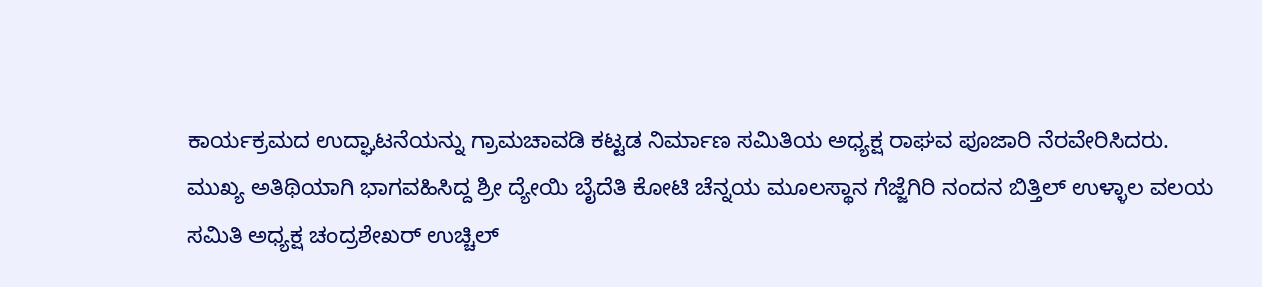ಕಾರ್ಯಕ್ರಮದ ಉದ್ಘಾಟನೆಯನ್ನು ಗ್ರಾಮಚಾವಡಿ ಕಟ್ಟಡ ನಿರ್ಮಾಣ ಸಮಿತಿಯ ಅಧ್ಯಕ್ಷ ರಾಘವ ಪೂಜಾರಿ ನೆರವೇರಿಸಿದರು.
ಮುಖ್ಯ ಅತಿಥಿಯಾಗಿ ಭಾಗವಹಿಸಿದ್ದ ಶ್ರೀ ದ್ಯೇಯಿ ಬೈದೆತಿ ಕೋಟಿ ಚೆನ್ನಯ ಮೂಲಸ್ಥಾನ ಗೆಜ್ಜೆಗಿರಿ ನಂದನ ಬಿತ್ತಿಲ್ ಉಳ್ಳಾಲ ವಲಯ ಸಮಿತಿ ಅಧ್ಯಕ್ಷ ಚಂದ್ರಶೇಖರ್ ಉಚ್ಚಿಲ್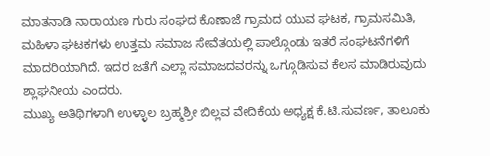ಮಾತನಾಡಿ ನಾರಾಯಣ ಗುರು ಸಂಘದ ಕೊಣಾಜೆ ಗ್ರಾಮದ ಯುವ ಘಟಕ, ಗ್ರಾಮಸಮಿತಿ, ಮಹಿಳಾ ಘಟಕಗಳು ಉತ್ತಮ ಸಮಾಜ ಸೇವೆತಯಲ್ಲಿ ಪಾಲ್ಗೊಂಡು ಇತರೆ ಸಂಘಟನೆಗಳಿಗೆ ಮಾದರಿಯಾಗಿದೆ. ಇದರ ಜತೆಗೆ ಎಲ್ಲಾ ಸಮಾಜದವರನ್ನು ಒಗ್ಗೂಡಿಸುವ ಕೆಲಸ ಮಾಡಿರುವುದು ಶ್ಲಾಘನೀಯ ಎಂದರು.
ಮುಖ್ಯ ಅತಿಥಿಗಳಾಗಿ ಉಳ್ಳಾಲ ಬ್ರಹ್ಮಶ್ರೀ ಬಿಲ್ಲವ ವೇದಿಕೆಯ ಅಧ್ಯಕ್ಷ ಕೆ.ಟಿ.ಸುವರ್ಣ, ತಾಲೂಕು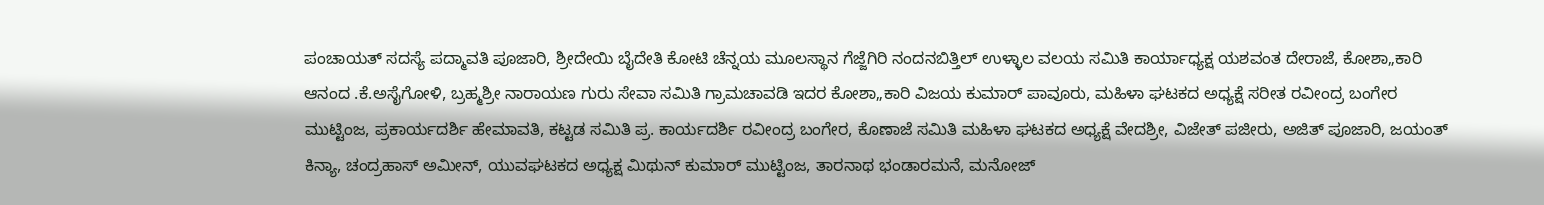ಪಂಚಾಯತ್ ಸದಸ್ಯೆ ಪದ್ಮಾವತಿ ಪೂಜಾರಿ, ಶ್ರೀದೇಯಿ ಬೈದೇತಿ ಕೋಟಿ ಚೆನ್ನಯ ಮೂಲಸ್ಥಾನ ಗೆಜ್ಜೆಗಿರಿ ನಂದನಬಿತ್ತಿಲ್ ಉಳ್ಳಾಲ ವಲಯ ಸಮಿತಿ ಕಾರ್ಯಾಧ್ಯಕ್ಷ ಯಶವಂತ ದೇರಾಜೆ, ಕೋಶಾ„ಕಾರಿ ಆನಂದ .ಕೆ.ಅಸೈಗೋಳಿ, ಬ್ರಹ್ಮಶ್ರೀ ನಾರಾಯಣ ಗುರು ಸೇವಾ ಸಮಿತಿ ಗ್ರಾಮಚಾವಡಿ ಇದರ ಕೋಶಾ„ಕಾರಿ ವಿಜಯ ಕುಮಾರ್ ಪಾವೂರು, ಮಹಿಳಾ ಘಟಕದ ಅಧ್ಯಕ್ಷೆ ಸರೀತ ರವೀಂದ್ರ ಬಂಗೇರ ಮುಟ್ಟಿಂಜ, ಪ್ರಕಾರ್ಯದರ್ಶಿ ಹೇಮಾವತಿ, ಕಟ್ಟಡ ಸಮಿತಿ ಪ್ರ. ಕಾರ್ಯದರ್ಶಿ ರವೀಂದ್ರ ಬಂಗೇರ, ಕೊಣಾಜೆ ಸಮಿತಿ ಮಹಿಳಾ ಘಟಕದ ಅಧ್ಯಕ್ಷೆ ವೇದಶ್ರೀ, ವಿಜೇತ್ ಪಜೀರು, ಅಜಿತ್ ಪೂಜಾರಿ, ಜಯಂತ್ ಕಿನ್ಯಾ, ಚಂದ್ರಹಾಸ್ ಅಮೀನ್, ಯುವಘಟಕದ ಅಧ್ಯಕ್ಷ ಮಿಥುನ್ ಕುಮಾರ್ ಮುಟ್ಟಿಂಜ, ತಾರನಾಥ ಭಂಡಾರಮನೆ, ಮನೋಜ್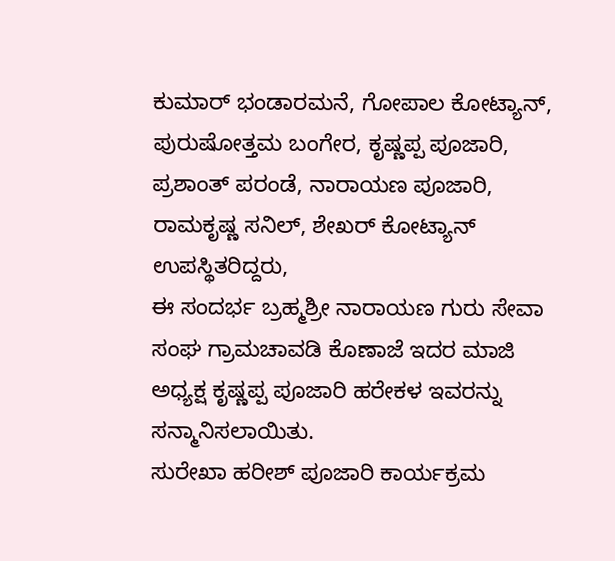ಕುಮಾರ್ ಭಂಡಾರಮನೆ, ಗೋಪಾಲ ಕೋಟ್ಯಾನ್, ಪುರುಷೋತ್ತಮ ಬಂಗೇರ, ಕೃಷ್ಣಪ್ಪ ಪೂಜಾರಿ, ಪ್ರಶಾಂತ್ ಪರಂಡೆ, ನಾರಾಯಣ ಪೂಜಾರಿ, ರಾಮಕೃಷ್ಣ ಸನಿಲ್, ಶೇಖರ್ ಕೋಟ್ಯಾನ್ ಉಪಸ್ಥಿತರಿದ್ದರು,
ಈ ಸಂದರ್ಭ ಬ್ರಹ್ಮಶ್ರೀ ನಾರಾಯಣ ಗುರು ಸೇವಾ ಸಂಘ ಗ್ರಾಮಚಾವಡಿ ಕೊಣಾಜೆ ಇದರ ಮಾಜಿ ಅಧ್ಯಕ್ಷ ಕೃಷ್ಣಪ್ಪ ಪೂಜಾರಿ ಹರೇಕಳ ಇವರನ್ನು ಸನ್ಮಾನಿಸಲಾಯಿತು.
ಸುರೇಖಾ ಹರೀಶ್ ಪೂಜಾರಿ ಕಾರ್ಯಕ್ರಮ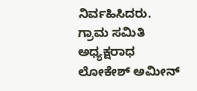ನಿರ್ವಹಿಸಿದರು. ಗ್ರಾಮ ಸಮಿತಿ ಅಧ್ಯಕ್ಷರಾಧ ಲೋಕೇಶ್ ಅಮೀನ್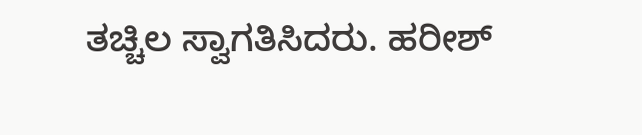ತಚ್ಚಿಲ ಸ್ವಾಗತಿಸಿದರು. ಹರೀಶ್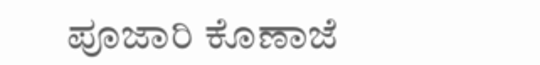ಪೂಜಾರಿ ಕೊಣಾಜೆ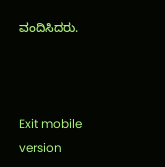ವಂದಿಸಿದರು.



Exit mobile version